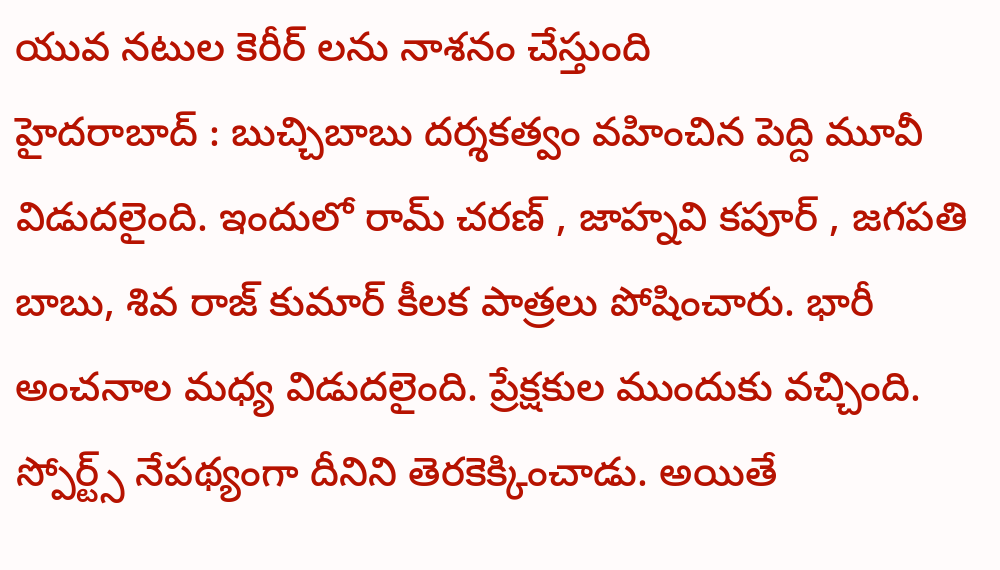యువ నటుల కెరీర్ లను నాశనం చేస్తుంది
హైదరాబాద్ : బుచ్చిబాబు దర్శకత్వం వహించిన పెద్ది మూవీ విడుదలైంది. ఇందులో రామ్ చరణ్ , జాహ్నవి కపూర్ , జగపతి బాబు, శివ రాజ్ కుమార్ కీలక పాత్రలు పోషించారు. భారీ అంచనాల మధ్య విడుదలైంది. ప్రేక్షకుల ముందుకు వచ్చింది. స్పోర్ట్స్ నేపథ్యంగా దీనిని తెరకెక్కించాడు. అయితే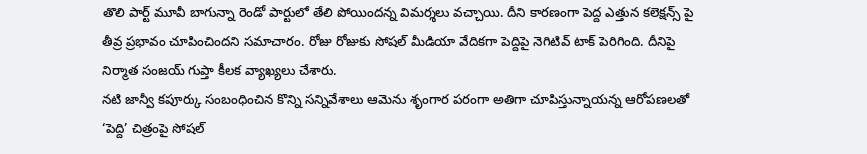తొలి పార్ట్ మూవీ బాగున్నా రెండో పార్టులో తేలి పోయిందన్న విమర్శలు వచ్చాయి. దీని కారణంగా పెద్ద ఎత్తున కలెక్షన్స్ పై తీవ్ర ప్రభావం చూపించిందని సమాచారం. రోజు రోజుకు సోషల్ మీడియా వేదికగా పెద్దిపై నెగిటివ్ టాక్ పెరిగింది. దీనిపై నిర్మాత సంజయ్ గుప్తా కీలక వ్యాఖ్యలు చేశారు.
నటి జాన్వీ కపూర్కు సంబంధించిన కొన్ని సన్నివేశాలు ఆమెను శృంగార పరంగా అతిగా చూపిస్తున్నాయన్న ఆరోపణలతో ‘పెద్ది’ చిత్రంపై సోషల్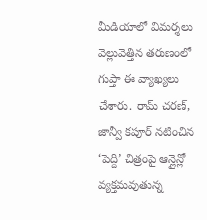మీడియాలో విమర్శలు వెల్లువెత్తిన తరుణంలో గుప్తా ఈ వ్యాఖ్యలు చేశారు. రామ్ చరణ్, జాన్వీ కపూర్ నటించిన ‘పెద్ది’ చిత్రంపై ఆన్లైన్లో వ్యక్తమవుతున్న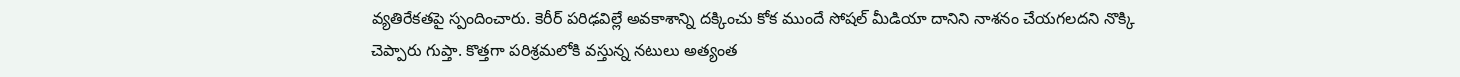వ్యతిరేకతపై స్పందించారు. కెరీర్ పరిఢవిల్లే అవకాశాన్ని దక్కించు కోక ముందే సోషల్ మీడియా దానిని నాశనం చేయగలదని నొక్కి చెప్పారు గుప్తా. కొత్తగా పరిశ్రమలోకి వస్తున్న నటులు అత్యంత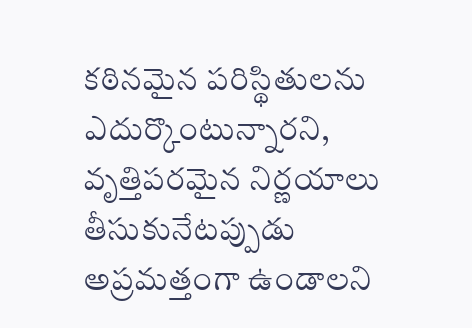కఠినమైన పరిస్థితులను ఎదుర్కొంటున్నారని, వృత్తిపరమైన నిర్ణయాలు తీసుకునేటప్పుడు అప్రమత్తంగా ఉండాలని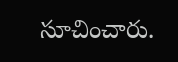సూచించారు.